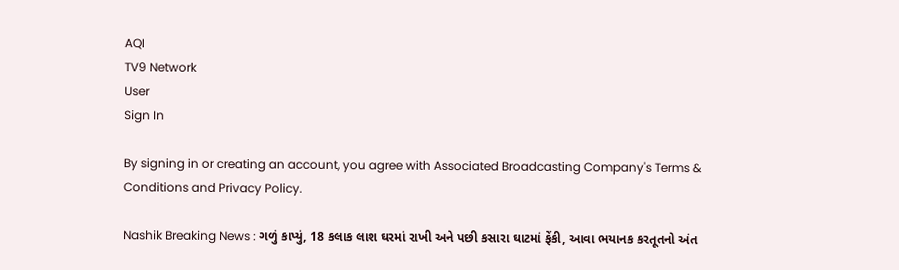AQI
TV9 Network
User
Sign In

By signing in or creating an account, you agree with Associated Broadcasting Company's Terms & Conditions and Privacy Policy.

Nashik Breaking News : ગળું કાપ્યું, 18 કલાક લાશ ઘરમાં રાખી અને પછી કસારા ઘાટમાં ફેંકી, આવા ભયાનક કરતૂતનો અંત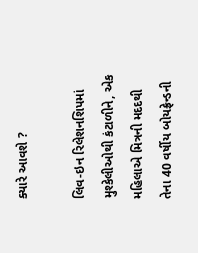ક્યારે આવશે ?

લિવ-ઇન રિલેશનશિપમાં મુશ્કેલીઓથી કંટાળીને, એક મહિલાએ મિત્રની મદદથી તેના 40 વર્ષીય બોયફ્રેન્ડની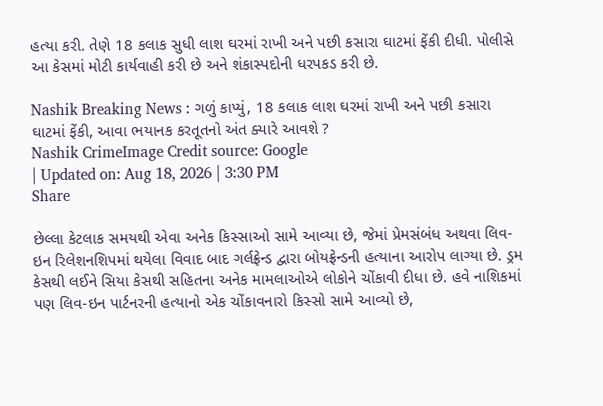હત્યા કરી. તેણે 18 કલાક સુધી લાશ ઘરમાં રાખી અને પછી કસારા ઘાટમાં ફેંકી દીધી. પોલીસે આ કેસમાં મોટી કાર્યવાહી કરી છે અને શંકાસ્પદોની ધરપકડ કરી છે.

Nashik Breaking News : ગળું કાપ્યું, 18 કલાક લાશ ઘરમાં રાખી અને પછી કસારા ઘાટમાં ફેંકી, આવા ભયાનક કરતૂતનો અંત ક્યારે આવશે ?
Nashik CrimeImage Credit source: Google
| Updated on: Aug 18, 2026 | 3:30 PM
Share

છેલ્લા કેટલાક સમયથી એવા અનેક કિસ્સાઓ સામે આવ્યા છે, જેમાં પ્રેમસંબંધ અથવા લિવ-ઇન રિલેશનશિપમાં થયેલા વિવાદ બાદ ગર્લફ્રેન્ડ દ્વારા બોયફ્રેન્ડની હત્યાના આરોપ લાગ્યા છે. ડ્રમ કેસથી લઈને સિયા કેસથી સહિતના અનેક મામલાઓએ લોકોને ચોંકાવી દીધા છે. હવે નાશિકમાં પણ લિવ-ઇન પાર્ટનરની હત્યાનો એક ચોંકાવનારો કિસ્સો સામે આવ્યો છે,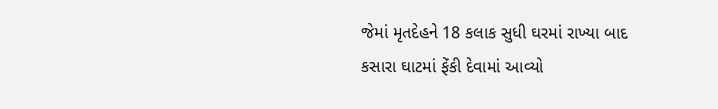જેમાં મૃતદેહને 18 કલાક સુધી ઘરમાં રાખ્યા બાદ કસારા ઘાટમાં ફેંકી દેવામાં આવ્યો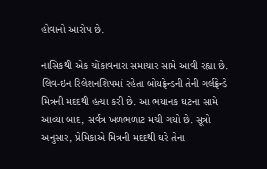હોવાનો આરોપ છે.

નાસિકથી એક ચોંકાવનારા સમાચાર સામે આવી રહ્યા છે. લિવ-ઇન રિલેશનશિપમાં રહેતા બોયફ્રેન્ડની તેની ગર્લફ્રેન્ડે મિત્રની મદદથી હત્યા કરી છે. આ ભયાનક ઘટના સામે આવ્યા બાદ, સર્વત્ર ખળભળાટ મચી ગયો છે. સૂત્રો અનુસાર, પ્રેમિકાએ મિત્રની મદદથી ઘરે તેના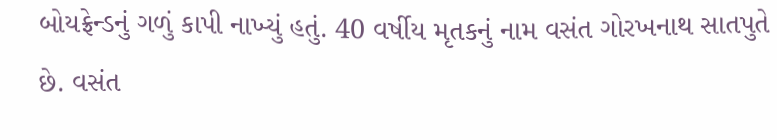બોયફ્રેન્ડનું ગળું કાપી નાખ્યું હતું. 40 વર્ષીય મૃતકનું નામ વસંત ગોરખનાથ સાતપુતે છે. વસંત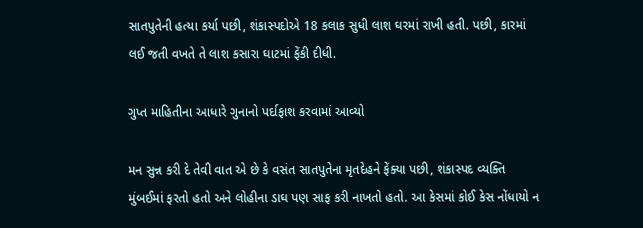સાતપુતેની હત્યા કર્યા પછી, શંકાસ્પદોએ 18 કલાક સુધી લાશ ઘરમાં રાખી હતી. પછી, કારમાં લઈ જતી વખતે તે લાશ કસારા ઘાટમાં ફેંકી દીધી.

ગુપ્ત માહિતીના આધારે ગુનાનો પર્દાફાશ કરવામાં આવ્યો

મન સુન્ન કરી દે તેવી વાત એ છે કે વસંત સાતપુતેના મૃતદેહને ફેંક્યા પછી, શંકાસ્પદ વ્યક્તિ મુંબઈમાં ફરતો હતો અને લોહીના ડાઘ પણ સાફ કરી નાખતો હતો. આ કેસમાં કોઈ કેસ નોંધાયો ન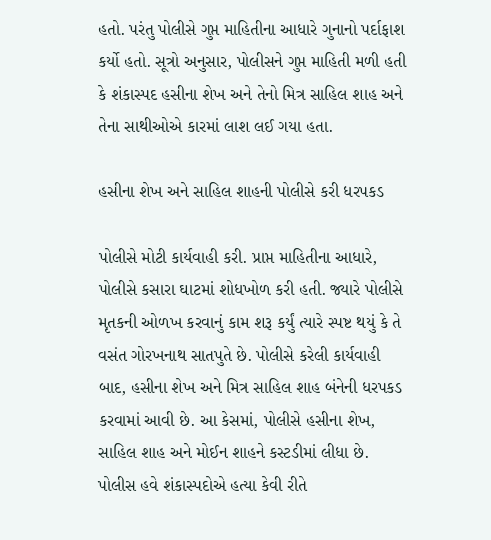હતો. પરંતુ પોલીસે ગુપ્ત માહિતીના આધારે ગુનાનો પર્દાફાશ કર્યો હતો. સૂત્રો અનુસાર, પોલીસને ગુપ્ત માહિતી મળી હતી કે શંકાસ્પદ હસીના શેખ અને તેનો મિત્ર સાહિલ શાહ અને તેના સાથીઓએ કારમાં લાશ લઈ ગયા હતા.

હસીના શેખ અને સાહિલ શાહની પોલીસે કરી ધરપકડ

પોલીસે મોટી કાર્યવાહી કરી. પ્રાપ્ત માહિતીના આધારે, પોલીસે કસારા ઘાટમાં શોધખોળ કરી હતી. જ્યારે પોલીસે મૃતકની ઓળખ કરવાનું કામ શરૂ કર્યું ત્યારે સ્પષ્ટ થયું કે તે વસંત ગોરખનાથ સાતપુતે છે. પોલીસે કરેલી કાર્યવાહી બાદ, હસીના શેખ અને મિત્ર સાહિલ શાહ બંનેની ધરપકડ કરવામાં આવી છે. આ કેસમાં, પોલીસે હસીના શેખ, સાહિલ શાહ અને મોઈન શાહને કસ્ટડીમાં લીધા છે. પોલીસ હવે શંકાસ્પદોએ હત્યા કેવી રીતે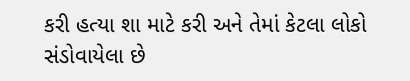કરી હત્યા શા માટે કરી અને તેમાં કેટલા લોકો સંડોવાયેલા છે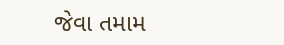જેવા તમામ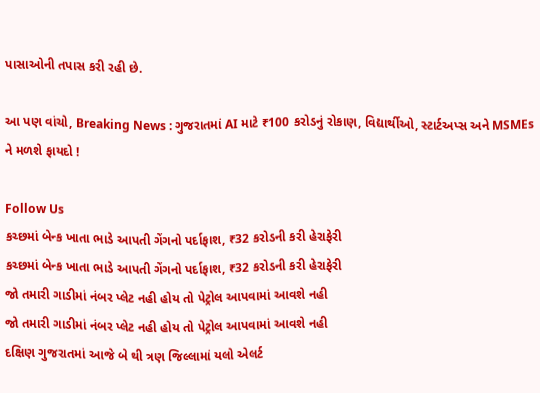પાસાઓની તપાસ કરી રહી છે.

આ પણ વાંચો, Breaking News : ગુજરાતમાં AI માટે ₹100 કરોડનું રોકાણ, વિદ્યાર્થીઓ, સ્ટાર્ટઅપ્સ અને MSMEs ને મળશે ફાયદો !

Follow Us
કચ્છમાં બેન્ક ખાતા ભાડે આપતી ગેંગનો પર્દાફાશ, ₹32 કરોડની કરી હેરાફેરી
કચ્છમાં બેન્ક ખાતા ભાડે આપતી ગેંગનો પર્દાફાશ, ₹32 કરોડની કરી હેરાફેરી
જો તમારી ગાડીમાં નંબર પ્લેટ નહી હોય તો પેટ્રોલ આપવામાં આવશે નહી
જો તમારી ગાડીમાં નંબર પ્લેટ નહી હોય તો પેટ્રોલ આપવામાં આવશે નહી
દક્ષિણ ગુજરાતમાં આજે બે થી ત્રણ જિલ્લામાં યલો એલર્ટ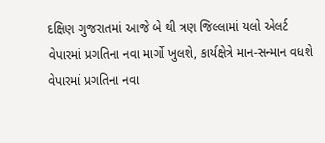દક્ષિણ ગુજરાતમાં આજે બે થી ત્રણ જિલ્લામાં યલો એલર્ટ
વેપારમાં પ્રગતિના નવા માર્ગો ખુલશે, કાર્યક્ષેત્રે માન-સન્માન વધશે
વેપારમાં પ્રગતિના નવા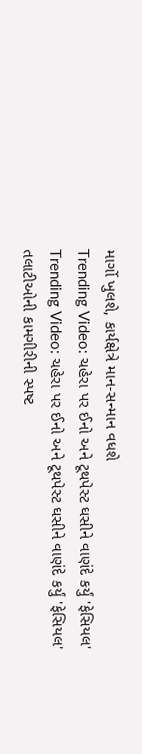માર્ગો ખુલશે, કાર્યક્ષેત્રે માન-સન્માન વધશે
Trending Video: ચહેરા પર ઈનો અને ટૂથપેસ્ટ ઘસીને વાણંદે કર્યું 'ફેસિયલ'
Trending Video: ચહેરા પર ઈનો અને ટૂથપેસ્ટ ઘસીને વાણંદે કર્યું 'ફેસિયલ'
તલાટીઓની કામગીરીની સ્પષ્ટ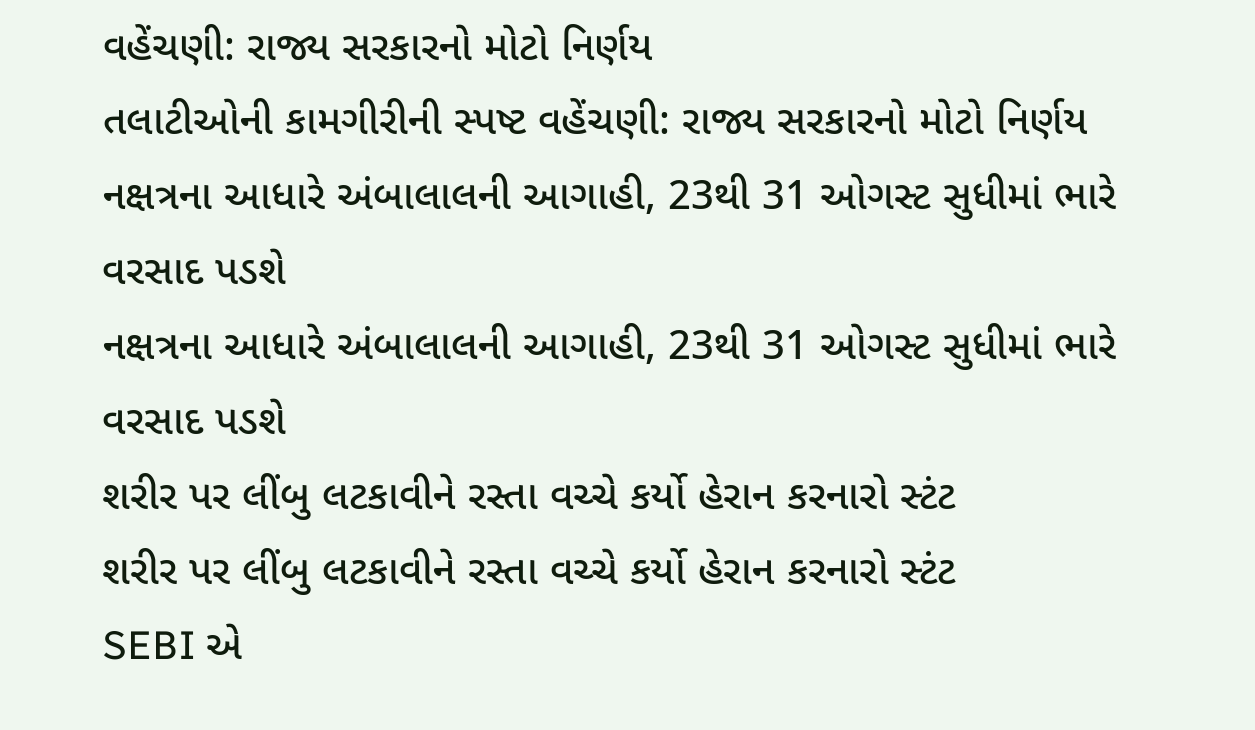વહેંચણી: રાજ્ય સરકારનો મોટો નિર્ણય
તલાટીઓની કામગીરીની સ્પષ્ટ વહેંચણી: રાજ્ય સરકારનો મોટો નિર્ણય
નક્ષત્રના આધારે અંબાલાલની આગાહી, 23થી 31 ઓગસ્ટ સુધીમાં ભારે વરસાદ પડશે
નક્ષત્રના આધારે અંબાલાલની આગાહી, 23થી 31 ઓગસ્ટ સુધીમાં ભારે વરસાદ પડશે
શરીર પર લીંબુ લટકાવીને રસ્તા વચ્ચે કર્યો હેરાન કરનારો સ્ટંટ
શરીર પર લીંબુ લટકાવીને રસ્તા વચ્ચે કર્યો હેરાન કરનારો સ્ટંટ
SEBI એ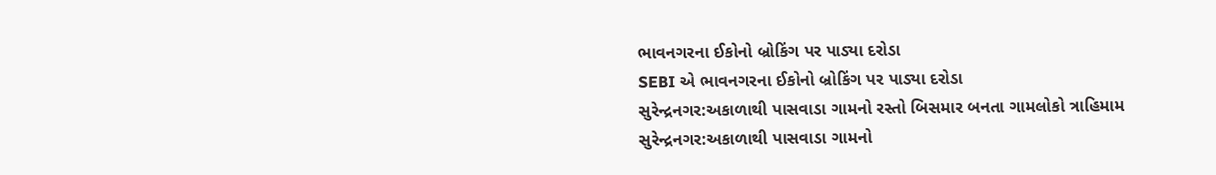ભાવનગરના ઈકોનો બ્રોકિંગ પર પાડ્યા દરોડા
SEBI એ ભાવનગરના ઈકોનો બ્રોકિંગ પર પાડ્યા દરોડા
સુરેન્દ્રનગર:અકાળાથી પાસવાડા ગામનો રસ્તો બિસમાર બનતા ગામલોકો ત્રાહિમામ
સુરેન્દ્રનગર:અકાળાથી પાસવાડા ગામનો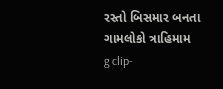રસ્તો બિસમાર બનતા ગામલોકો ત્રાહિમામ
g clip-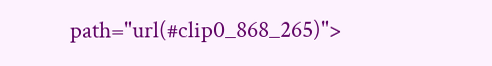path="url(#clip0_868_265)">